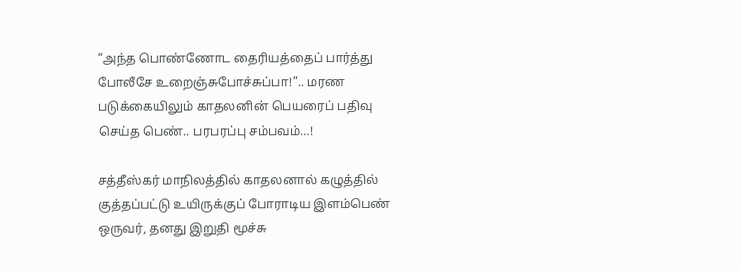“அந்த பொண்ணோட தைரியத்தைப் பார்த்து போலீசே உறைஞ்சுபோச்சுப்பா!”.. மரண படுக்கையிலும் காதலனின் பெயரைப் பதிவு செய்த பெண்.. பரபரப்பு சம்பவம்…!

சத்தீஸ்கர் மாநிலத்தில் காதலனால் கழுத்தில் குத்தப்பட்டு உயிருக்குப் போராடிய இளம்பெண் ஒருவர், தனது இறுதி மூச்சு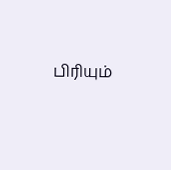பிரியும்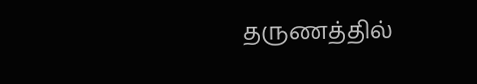தருணத்தில்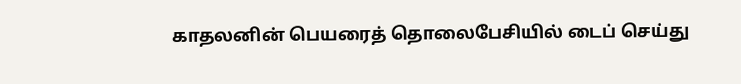காதலனின் பெயரைத் தொலைபேசியில் டைப் செய்து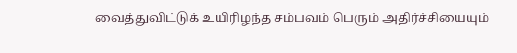வைத்துவிட்டுக் உயிரிழந்த சம்பவம் பெரும் அதிர்ச்சியையும்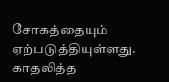சோகத்தையும் ஏற்படுத்தியுள்ளது. காதலித்த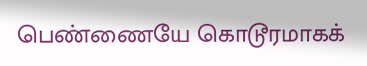பெண்ணையே கொடூரமாகக்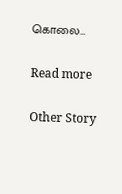கொலை…

Read more

Other Story